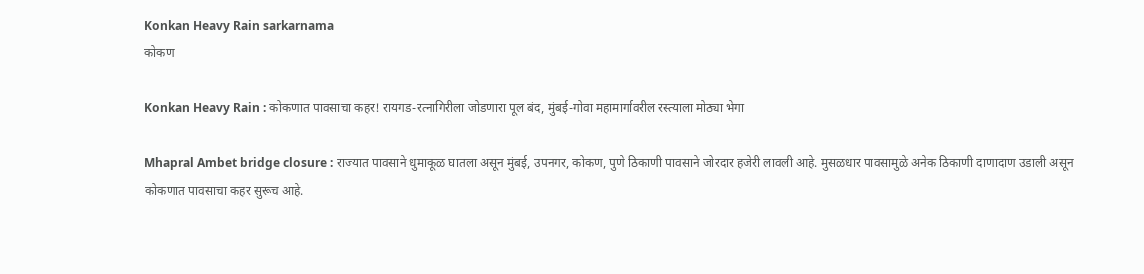Konkan Heavy Rain sarkarnama
कोकण

Konkan Heavy Rain : कोकणात पावसाचा कहर! रायगड-रत्नागिरीला जोडणारा पूल बंद, मुंबई-गोवा महामार्गावरील रस्त्याला मोठ्या भेगा

Mhapral Ambet bridge closure : राज्यात पावसाने धुमाकूळ घातला असून मुंबई, उपनगर, कोकण, पुणे ठिकाणी पावसाने जोरदार हजेरी लावली आहे. मुसळधार पावसामुळे अनेक ठिकाणी दाणादाण उडाली असून कोकणात पावसाचा कहर सुरूच आहे.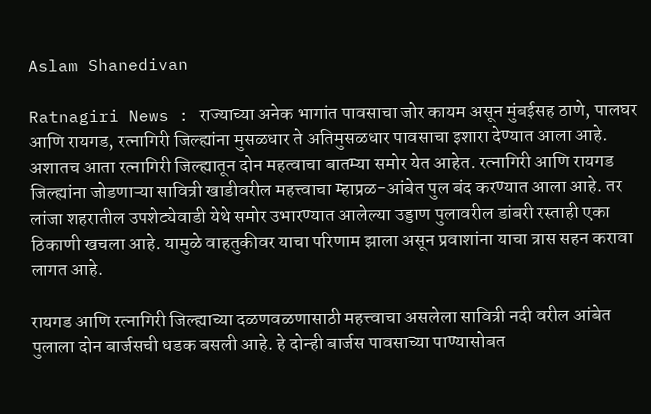Aslam Shanedivan

Ratnagiri News : राज्याच्या अनेक भागांत पावसाचा जोर कायम असून मुंबईसह ठाणे, पालघर आणि रायगड, रत्नागिरी जिल्ह्यांना मुसळधार ते अतिमुसळधार पावसाचा इशारा देण्यात आला आहे. अशातच आता रत्नागिरी जिल्ह्यातून दोन महत्वाचा बातम्या समोर येत आहेत. रत्नागिरी आणि रायगड जिल्ह्यांना जोडणाऱ्या सावित्री खाडीवरील महत्त्वाचा म्हाप्रळ-आंबेत पुल बंद करण्यात आला आहे. तर लांजा शहरातील उपशेट्येवाडी येथे समोर उभारण्यात आलेल्या उड्डाण पुलावरील डांबरी रस्ताही एका ठिकाणी खचला आहे. यामुळे वाहतुकीवर याचा परिणाम झाला असून प्रवाशांना याचा त्रास सहन करावा लागत आहे.

रायगड आणि रत्नागिरी जिल्ह्याच्या दळणवळणासाठी महत्त्वाचा असलेला सावित्री नदी वरील आंबेत पुलाला दोन बार्जसची धडक बसली आहे. हे दोन्ही बार्जस पावसाच्या पाण्यासोबत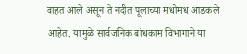वाहत आले असून ते नदीत पूलाच्या मधोमध आडकले आहेत. यामुळे सार्वजनिक बांधकाम विभागाने या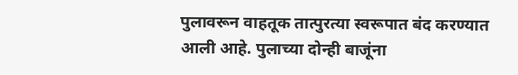पुलावरून वाहतूक तात्पुरत्या स्वरूपात बंद करण्यात आली आहे. पुलाच्या दोन्ही बाजूंना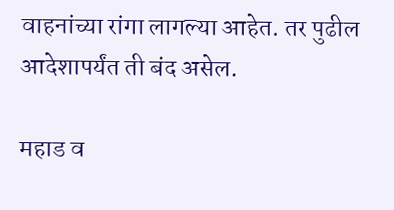वाहनांच्या रांगा लागल्या आहेत. तर पुढील आदेशापर्यंत ती बंद असेल.

महाड व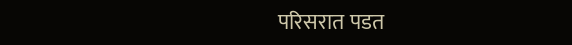परिसरात पडत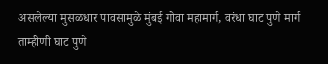असलेल्या मुसळधार पावसामुळे मुंबई गोवा महामार्ग, वरंधा घाट पुणे मार्ग ताम्हीणी घाट पुणे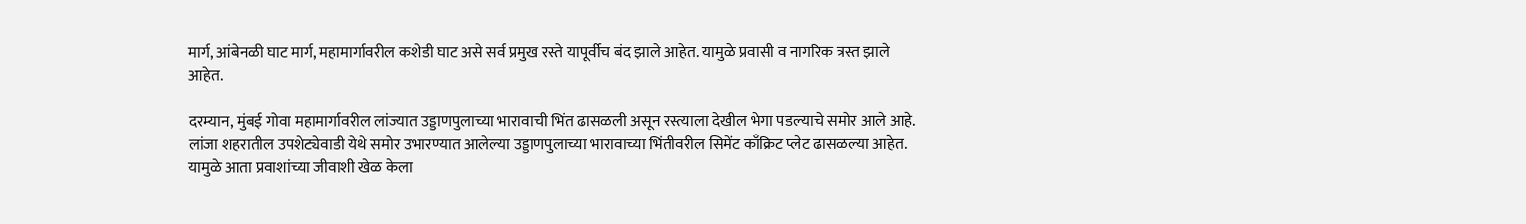मार्ग, आंबेनळी घाट मार्ग, महामार्गावरील कशेडी घाट असे सर्व प्रमुख रस्ते यापूर्वीच बंद झाले आहेत. यामुळे प्रवासी व नागरिक त्रस्त झाले आहेत.

दरम्यान, मुंबई गोवा महामार्गावरील लांज्यात उड्डाणपुलाच्या भारावाची भिंत ढासळली असून रस्त्याला देखील भेगा पडल्याचे समोर आले आहे. लांजा शहरातील उपशेट्येवाडी येथे समोर उभारण्यात आलेल्या उड्डाणपुलाच्या भारावाच्या भिंतीवरील सिमेंट काँक्रिट प्लेट ढासळल्या आहेत. यामुळे आता प्रवाशांच्या जीवाशी खेळ केला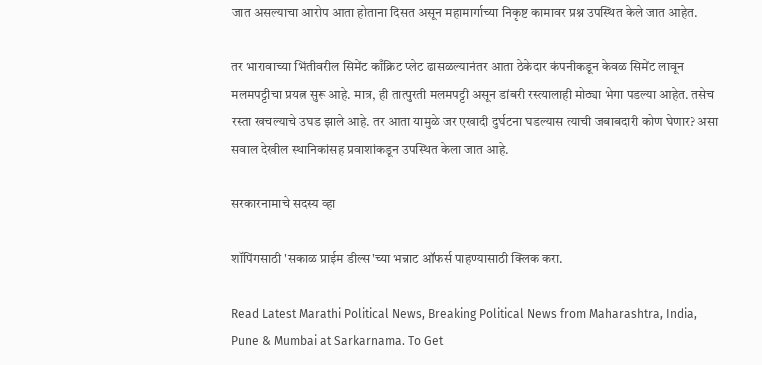जात असल्याचा आरोप आता होताना दिसत असून महामार्गाच्या निकृष्ट कामावर प्रश्न उपस्थित केले जात आहेत.

तर भारावाच्या भिंतीवरील सिमेंट काँक्रिट प्लेट ढासळल्यानंतर आता ठेकेदार कंपनीकडून केवळ सिमेंट लावून मलमपट्टीचा प्रयत्न सुरू आहे. मात्र, ही तात्पुरती मलमपट्टी असून डांबरी रस्त्यालाही मोठ्या भेगा पडल्या आहेत. तसेच रस्ता खचल्याचे उघड झाले आहे. तर आता यामुळे जर एखादी दुर्घटना घडल्यास त्याची जबाबदारी कोण घेणार? असा सवाल देखील स्थानिकांसह प्रवाशांकडून उपस्थित केला जात आहे.

सरकारनामाचे सदस्य व्हा

शॉपिंगसाठी 'सकाळ प्राईम डील्स'च्या भन्नाट ऑफर्स पाहण्यासाठी क्लिक करा.

Read Latest Marathi Political News, Breaking Political News from Maharashtra, India, Pune & Mumbai at Sarkarnama. To Get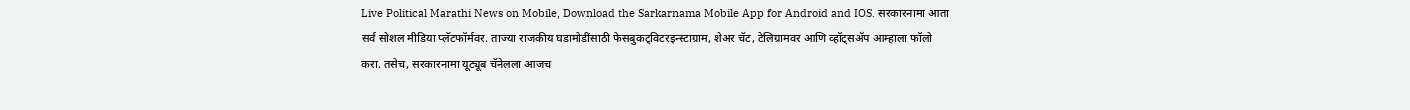Live Political Marathi News on Mobile, Download the Sarkarnama Mobile App for Android and IOS. सरकारनामा आता सर्व सोशल मीडिया प्लॅटफॉर्मवर. ताज्या राजकीय घडामोडींसाठी फेसबुकट्विटरइन्स्टाग्राम, शेअर चॅट, टेलिग्रामवर आणि व्हॉट्सॲप आम्हाला फॉलो करा. तसेच, सरकारनामा यूट्यूब चॅनेलला आजच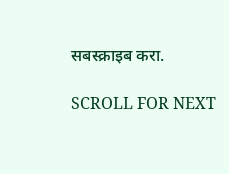सबस्क्राइब करा.

SCROLL FOR NEXT